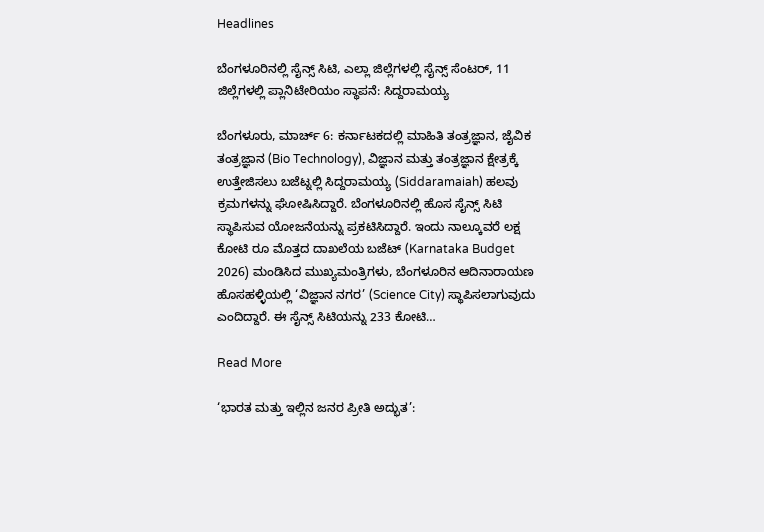Headlines

ಬೆಂಗಳೂರಿನಲ್ಲಿ ಸೈನ್ಸ್ ಸಿಟಿ, ಎಲ್ಲಾ ಜಿಲ್ಲೆಗಳಲ್ಲಿ ಸೈನ್ಸ್ ಸೆಂಟರ್, 11 ಜಿಲ್ಲೆಗಳಲ್ಲಿ ಪ್ಲಾನಿಟೇರಿಯಂ ಸ್ಥಾಪನೆ: ಸಿದ್ದರಾಮಯ್ಯ

ಬೆಂಗಳೂರು, ಮಾರ್ಚ್ 6: ಕರ್ನಾಟಕದಲ್ಲಿ ಮಾಹಿತಿ ತಂತ್ರಜ್ಞಾನ, ಜೈವಿಕ ತಂತ್ರಜ್ಞಾನ (Bio Technology), ವಿಜ್ಞಾನ ಮತ್ತು ತಂತ್ರಜ್ಞಾನ ಕ್ಷೇತ್ರಕ್ಕೆ ಉತ್ತೇಜಿಸಲು ಬಜೆಟ್ನಲ್ಲಿ ಸಿದ್ದರಾಮಯ್ಯ (Siddaramaiah) ಹಲವು ಕ್ರಮಗಳನ್ನು ಘೋಷಿಸಿದ್ದಾರೆ. ಬೆಂಗಳೂರಿನಲ್ಲಿ ಹೊಸ ಸೈನ್ಸ್ ಸಿಟಿ ಸ್ಥಾಪಿಸುವ ಯೋಜನೆಯನ್ನು ಪ್ರಕಟಿಸಿದ್ದಾರೆ. ಇಂದು ನಾಲ್ಕೂವರೆ ಲಕ್ಷ ಕೋಟಿ ರೂ ಮೊತ್ತದ ದಾಖಲೆಯ ಬಜೆಟ್ (Karnataka Budget 2026) ಮಂಡಿಸಿದ ಮುಖ್ಯಮಂತ್ರಿಗಳು, ಬೆಂಗಳೂರಿನ ಆದಿನಾರಾಯಣ ಹೊಸಹಳ್ಳಿಯಲ್ಲಿ ‘ವಿಜ್ಞಾನ ನಗರ’ (Science City) ಸ್ಥಾಪಿಸಲಾಗುವುದು ಎಂದಿದ್ದಾರೆ. ಈ ಸೈನ್ಸ್ ಸಿಟಿಯನ್ನು 233 ಕೋಟಿ…

Read More

‘ಭಾರತ ಮತ್ತು ಇಲ್ಲಿನ ಜನರ ಪ್ರೀತಿ ಅದ್ಭುತ’: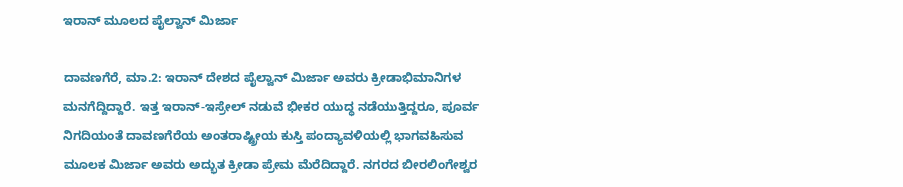ಇರಾನ್ ಮೂಲದ ಪೈಲ್ವಾನ್ ಮಿರ್ಜಾ

ದಾವಣಗೆರೆ, ಮಾ.2: ಇರಾನ್ ದೇಶದ ಪೈಲ್ವಾನ್ ಮಿರ್ಜಾ ಅವರು ಕ್ರೀಡಾಭಿಮಾನಿಗಳ ಮನಗೆದ್ದಿದ್ದಾರೆ. ಇತ್ತ ಇರಾನ್-ಇಸ್ರೇಲ್ ನಡುವೆ ಭೀಕರ ಯುದ್ಧ ನಡೆಯುತ್ತಿದ್ದರೂ, ಪೂರ್ವ ನಿಗದಿಯಂತೆ ದಾವಣಗೆರೆಯ ಅಂತರಾಷ್ಟ್ರೀಯ ಕುಸ್ತಿ ಪಂದ್ಯಾವಳಿಯಲ್ಲಿ ಭಾಗವಹಿಸುವ ಮೂಲಕ ಮಿರ್ಜಾ ಅವರು ಅದ್ಭುತ ಕ್ರೀಡಾ ಪ್ರೇಮ ಮೆರೆದಿದ್ದಾರೆ. ನಗರದ ಬೀರಲಿಂಗೇಶ್ವರ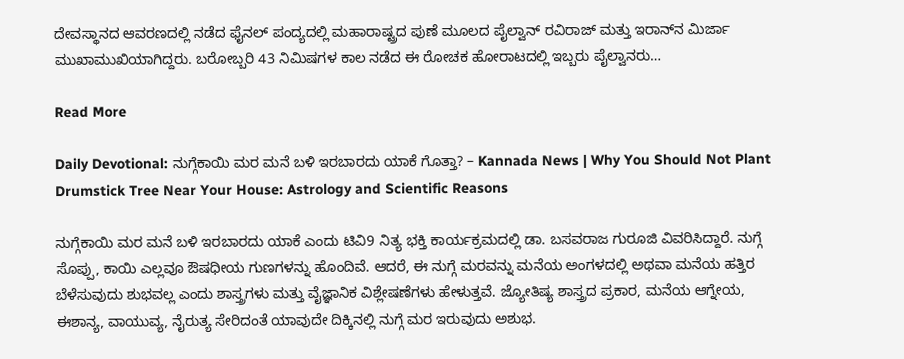ದೇವಸ್ಥಾನದ ಆವರಣದಲ್ಲಿ ನಡೆದ ಫೈನಲ್ ಪಂದ್ಯದಲ್ಲಿ ಮಹಾರಾಷ್ಟ್ರದ ಪುಣೆ ಮೂಲದ ಪೈಲ್ವಾನ್ ರವಿರಾಜ್ ಮತ್ತು ಇರಾನ್‌ನ ಮಿರ್ಜಾ ಮುಖಾಮುಖಿಯಾಗಿದ್ದರು. ಬರೋಬ್ಬರಿ 43 ನಿಮಿಷಗಳ ಕಾಲ ನಡೆದ ಈ ರೋಚಕ ಹೋರಾಟದಲ್ಲಿ ಇಬ್ಬರು ಪೈಲ್ವಾನರು…

Read More

Daily Devotional: ನುಗ್ಗೆಕಾಯಿ ಮರ ಮನೆ ಬಳಿ ಇರಬಾರದು ಯಾಕೆ ಗೊತ್ತಾ? – Kannada News | Why You Should Not Plant Drumstick Tree Near Your House: Astrology and Scientific Reasons

ನುಗ್ಗೆಕಾಯಿ ಮರ ಮನೆ ಬಳಿ ಇರಬಾರದು ಯಾಕೆ ಎಂದು ಟಿವಿ9 ನಿತ್ಯ ಭಕ್ತಿ ಕಾರ್ಯಕ್ರಮದಲ್ಲಿ ಡಾ. ಬಸವರಾಜ ಗುರೂಜಿ ವಿವರಿಸಿದ್ದಾರೆ. ನುಗ್ಗೆ ಸೊಪ್ಪು, ಕಾಯಿ ಎಲ್ಲವೂ ಔಷಧೀಯ ಗುಣಗಳನ್ನು ಹೊಂದಿವೆ. ಆದರೆ, ಈ ನುಗ್ಗೆ ಮರವನ್ನು ಮನೆಯ ಅಂಗಳದಲ್ಲಿ ಅಥವಾ ಮನೆಯ ಹತ್ತಿರ ಬೆಳೆಸುವುದು ಶುಭವಲ್ಲ ಎಂದು ಶಾಸ್ತ್ರಗಳು ಮತ್ತು ವೈಜ್ಞಾನಿಕ ವಿಶ್ಲೇಷಣೆಗಳು ಹೇಳುತ್ತವೆ. ಜ್ಯೋತಿಷ್ಯ ಶಾಸ್ತ್ರದ ಪ್ರಕಾರ, ಮನೆಯ ಆಗ್ನೇಯ, ಈಶಾನ್ಯ, ವಾಯುವ್ಯ, ನೈರುತ್ಯ ಸೇರಿದಂತೆ ಯಾವುದೇ ದಿಕ್ಕಿನಲ್ಲಿ ನುಗ್ಗೆ ಮರ ಇರುವುದು ಅಶುಭ.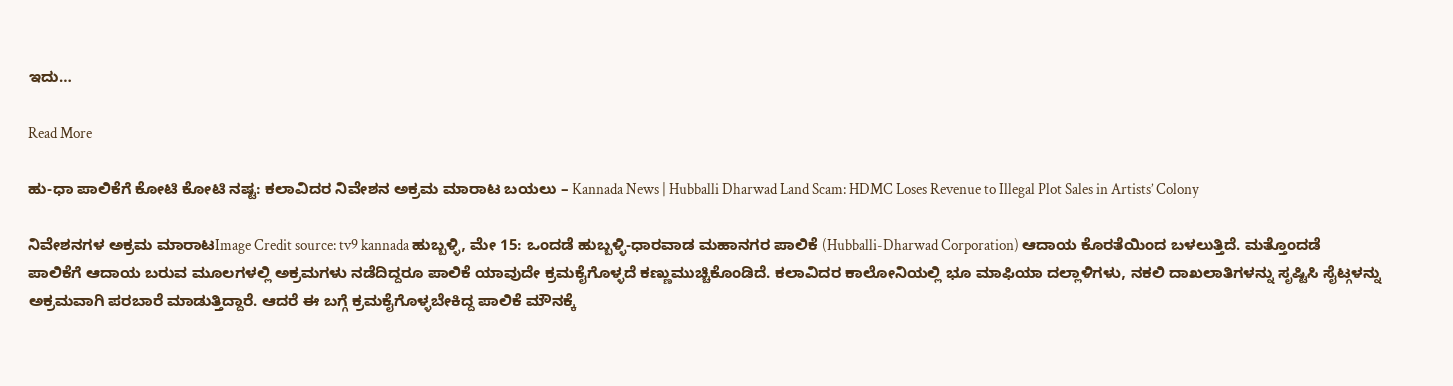ಇದು…

Read More

ಹು-ಧಾ ಪಾಲಿಕೆಗೆ ಕೋಟಿ ಕೋಟಿ ನಷ್ಟ: ಕಲಾವಿದರ ನಿವೇಶನ ಅಕ್ರಮ ಮಾರಾಟ ಬಯಲು – Kannada News | Hubballi Dharwad Land Scam: HDMC Loses Revenue to Illegal Plot Sales in Artists’ Colony

ನಿವೇಶನಗಳ ಅಕ್ರಮ ಮಾರಾಟImage Credit source: tv9 kannada ಹುಬ್ಬಳ್ಳಿ, ಮೇ 15: ಒಂದಡೆ ಹುಬ್ಬಳ್ಳಿ-ಧಾರವಾಡ ಮಹಾನಗರ ಪಾಲಿಕೆ (Hubballi-Dharwad Corporation) ಆದಾಯ ಕೊರತೆಯಿಂದ ಬಳಲುತ್ತಿದೆ. ಮತ್ತೊಂದಡೆ ಪಾಲಿಕೆಗೆ ಆದಾಯ ಬರುವ ಮೂಲಗಳಲ್ಲಿ ಅಕ್ರಮಗಳು ನಡೆದಿದ್ದರೂ ಪಾಲಿಕೆ ಯಾವುದೇ ಕ್ರಮಕೈಗೊಳ್ಳದೆ ಕಣ್ಣುಮುಚ್ಚಿಕೊಂಡಿದೆ. ಕಲಾವಿದರ ಕಾಲೋನಿಯಲ್ಲಿ ಭೂ ಮಾಫಿಯಾ ದಲ್ಲಾಳಿಗಳು, ನಕಲಿ ದಾಖಲಾತಿಗಳನ್ನು ಸೃಷ್ಟಿಸಿ ಸೈಟ್ಗಳನ್ನು ಅಕ್ರಮವಾಗಿ ಪರಬಾರೆ ಮಾಡುತ್ತಿದ್ದಾರೆ. ಆದರೆ ಈ ಬಗ್ಗೆ ಕ್ರಮಕೈಗೊಳ್ಳಬೇಕಿದ್ದ ಪಾಲಿಕೆ ಮೌನಕ್ಕೆ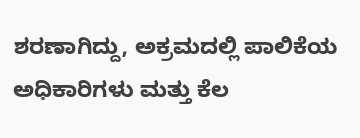ಶರಣಾಗಿದ್ದು, ಅಕ್ರಮದಲ್ಲಿ ಪಾಲಿಕೆಯ ಅಧಿಕಾರಿಗಳು ಮತ್ತು ಕೆಲ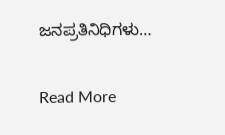ಜನಪ್ರತಿನಿಧಿಗಳು…

Read More